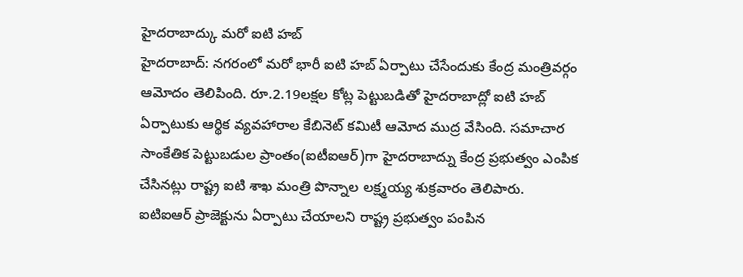హైదరాబాద్కు మరో ఐటి హబ్
హైదరాబాద్: నగరంలో మరో భారీ ఐటి హబ్ ఏర్పాటు చేసేందుకు కేంద్ర మంత్రివర్గం ఆమోదం తెలిపింది. రూ.2.19లక్షల కోట్ల పెట్టుబడితో హైదరాబాద్లో ఐటి హబ్ ఏర్పాటుకు ఆర్థిక వ్యవహారాల కేబినెట్ కమిటీ ఆమోద ముద్ర వేసింది. సమాచార సాంకేతిక పెట్టుబడుల ప్రాంతం(ఐటీఐఆర్)గా హైదరాబాద్ను కేంద్ర ప్రభుత్వం ఎంపిక చేసినట్లు రాష్ట్ర ఐటి శాఖ మంత్రి పొన్నాల లక్ష్మయ్య శుక్రవారం తెలిపారు.
ఐటిఐఆర్ ప్రాజెక్టును ఏర్పాటు చేయాలని రాష్ట్ర ప్రభుత్వం పంపిన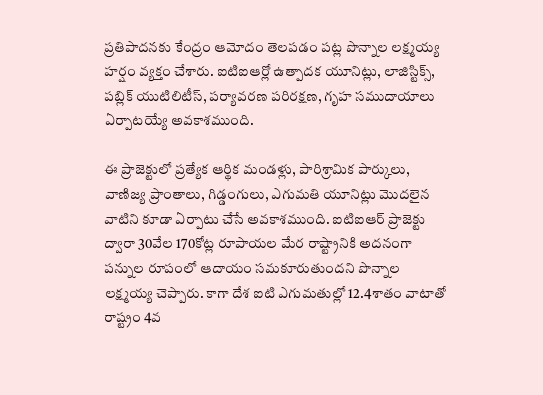ప్రతిపాదనకు కేంద్రం ఆమోదం తెలపడం పట్ల పొన్నాల లక్ష్మయ్య హర్షం వ్యక్తం చేశారు. ఐటిఐఆర్లో ఉత్పాదక యూనిట్లు, లాజిస్టిక్స్, పబ్లిక్ యుటిలిటీస్, పర్యావరణ పరిరక్షణ, గృహ సముదాయాలు ఏర్పాటయ్యే అవకాశముంది.

ఈ ప్రాజెక్టులో ప్రత్యేక ఆర్థిక మండళ్లు, పారిశ్రామిక పార్కులు, వాణిజ్య ప్రాంతాలు, గిడ్డంగులు, ఎగుమతి యూనిట్లు మొదలైన వాటిని కూడా ఏర్పాటు చేసే అవకాశముంది. ఐటిఐఆర్ ప్రాజెక్టు ద్వారా 30వేల 170కోట్ల రూపాయల మేర రాష్ట్రానికి అదనంగా పన్నుల రూపంలో ఆదాయం సమకూరుతుందని పొన్నాల లక్ష్మయ్య చెప్పారు. కాగా దేశ ఐటి ఎగుమతుల్లో 12.4శాతం వాటాతో రాష్ట్రం 4వ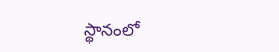స్థానంలో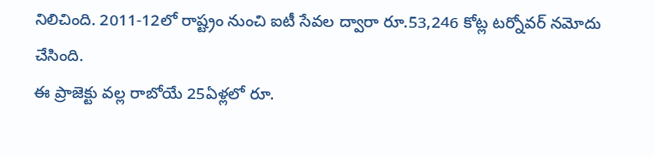నిలిచింది. 2011-12లో రాష్ట్రం నుంచి ఐటీ సేవల ద్వారా రూ.53,246 కోట్ల టర్నోవర్ నమోదు చేసింది.
ఈ ప్రాజెక్టు వల్ల రాబోయే 25ఏళ్లలో రూ.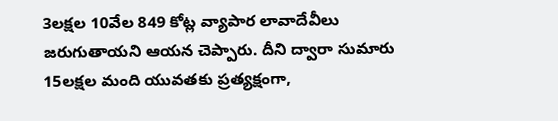3లక్షల 10వేల 849 కోట్ల వ్యాపార లావాదేవీలు జరుగుతాయని ఆయన చెప్పారు. దీని ద్వారా సుమారు 15లక్షల మంది యువతకు ప్రత్యక్షంగా,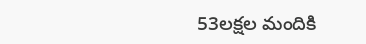53లక్షల మందికి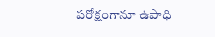పరోక్షంగానూ ఉపాధి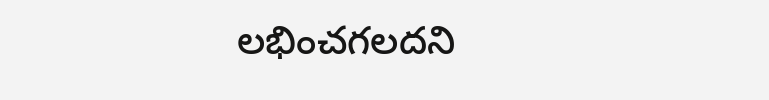లభించగలదని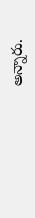అన్నారు.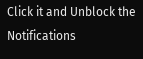Click it and Unblock the Notifications